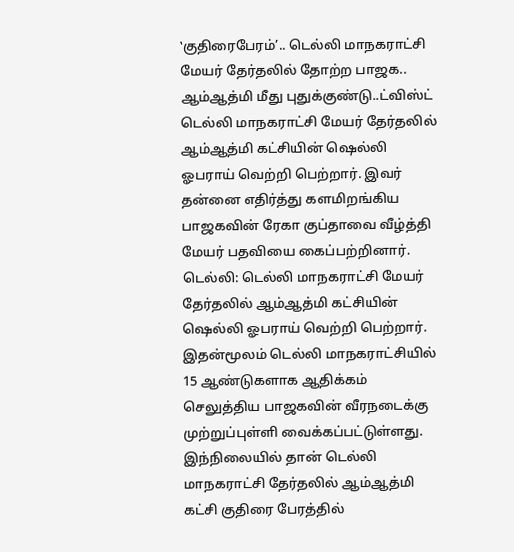‛குதிரைபேரம்’.. டெல்லி மாநகராட்சி மேயர் தேர்தலில் தோற்ற பாஜக.. ஆம்ஆத்மி மீது புதுக்குண்டு..ட்விஸ்ட்
டெல்லி மாநகராட்சி மேயர் தேர்தலில் ஆம்ஆத்மி கட்சியின் ஷெல்லி ஓபராய் வெற்றி பெற்றார். இவர் தன்னை எதிர்த்து களமிறங்கிய பாஜகவின் ரேகா குப்தாவை வீழ்த்தி மேயர் பதவியை கைப்பற்றினார்.
டெல்லி: டெல்லி மாநகராட்சி மேயர் தேர்தலில் ஆம்ஆத்மி கட்சியின் ஷெல்லி ஓபராய் வெற்றி பெற்றார். இதன்மூலம் டெல்லி மாநகராட்சியில் 15 ஆண்டுகளாக ஆதிக்கம் செலுத்திய பாஜகவின் வீரநடைக்கு முற்றுப்புள்ளி வைக்கப்பட்டுள்ளது. இந்நிலையில் தான் டெல்லி மாநகராட்சி தேர்தலில் ஆம்ஆத்மி கட்சி குதிரை பேரத்தில்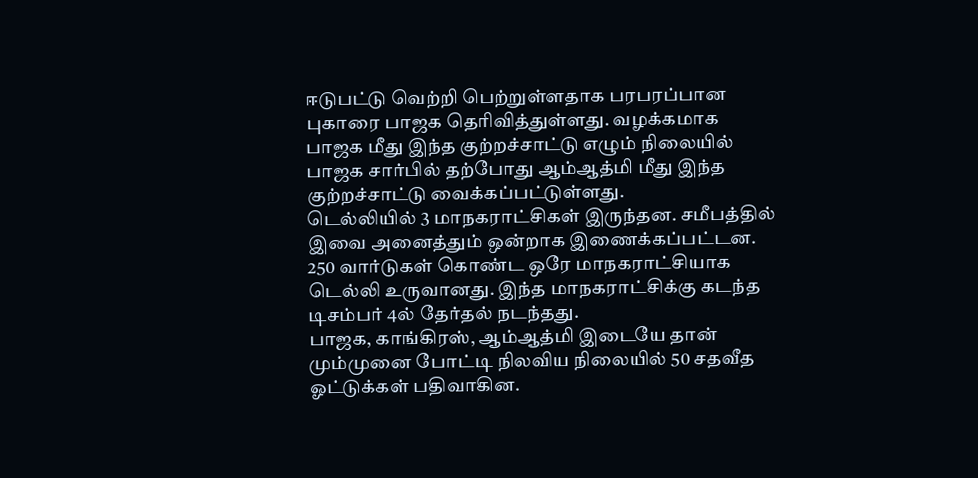ஈடுபட்டு வெற்றி பெற்றுள்ளதாக பரபரப்பான புகாரை பாஜக தெரிவித்துள்ளது. வழக்கமாக பாஜக மீது இந்த குற்றச்சாட்டு எழும் நிலையில் பாஜக சார்பில் தற்போது ஆம்ஆத்மி மீது இந்த குற்றச்சாட்டு வைக்கப்பட்டுள்ளது.
டெல்லியில் 3 மாநகராட்சிகள் இருந்தன. சமீபத்தில் இவை அனைத்தும் ஒன்றாக இணைக்கப்பட்டன. 250 வார்டுகள் கொண்ட ஒரே மாநகராட்சியாக டெல்லி உருவானது. இந்த மாநகராட்சிக்கு கடந்த டிசம்பர் 4ல் தேர்தல் நடந்தது.
பாஜக, காங்கிரஸ், ஆம்ஆத்மி இடையே தான் மும்முனை போட்டி நிலவிய நிலையில் 50 சதவீத ஓட்டுக்கள் பதிவாகின.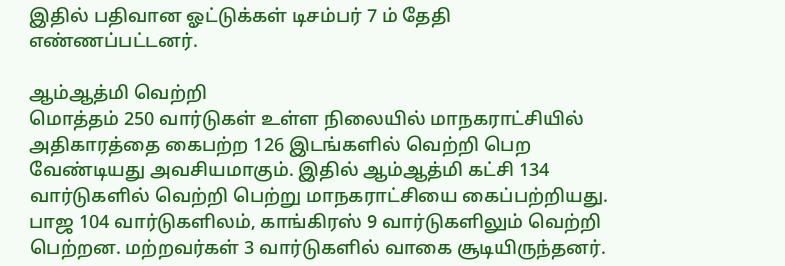இதில் பதிவான ஓட்டுக்கள் டிசம்பர் 7 ம் தேதி எண்ணப்பட்டனர்.

ஆம்ஆத்மி வெற்றி
மொத்தம் 250 வார்டுகள் உள்ள நிலையில் மாநகராட்சியில் அதிகாரத்தை கைபற்ற 126 இடங்களில் வெற்றி பெற வேண்டியது அவசியமாகும். இதில் ஆம்ஆத்மி கட்சி 134 வார்டுகளில் வெற்றி பெற்று மாநகராட்சியை கைப்பற்றியது. பாஜ 104 வார்டுகளிலம், காங்கிரஸ் 9 வார்டுகளிலும் வெற்றி பெற்றன. மற்றவர்கள் 3 வார்டுகளில் வாகை சூடியிருந்தனர்.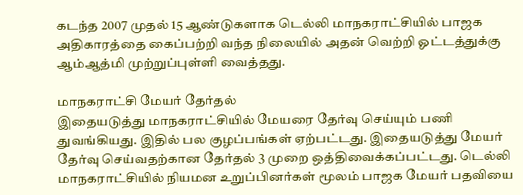கடந்த 2007 முதல் 15 ஆண்டுகளாக டெல்லி மாநகராட்சியில் பாஜக அதிகாரத்தை கைப்பற்றி வந்த நிலையில் அதன் வெற்றி ஓட்டத்துக்கு ஆம்ஆத்மி முற்றுப்புள்ளி வைத்தது.

மாநகராட்சி மேயர் தேர்தல்
இதையடுத்து மாநகராட்சியில் மேயரை தேர்வு செய்யும் பணி துவங்கியது. இதில் பல குழப்பங்கள் ஏற்பட்டது. இதையடுத்து மேயர் தேர்வு செய்வதற்கான தேர்தல் 3 முறை ஒத்திவைக்கப்பட்டது. டெல்லி மாநகராட்சியில் நியமன உறுப்பினர்கள் மூலம் பாஜக மேயர் பதவியை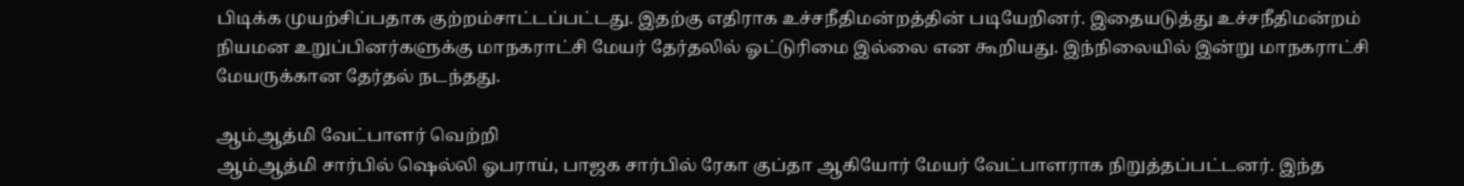பிடிக்க முயற்சிப்பதாக குற்றம்சாட்டப்பட்டது. இதற்கு எதிராக உச்சநீதிமன்றத்தின் படியேறினர். இதையடுத்து உச்சநீதிமன்றம் நியமன உறுப்பினர்களுக்கு மாநகராட்சி மேயர் தேர்தலில் ஓட்டுரிமை இல்லை என கூறியது. இந்நிலையில் இன்று மாநகராட்சி மேயருக்கான தேர்தல் நடந்தது.

ஆம்ஆத்மி வேட்பாளர் வெற்றி
ஆம்ஆத்மி சார்பில் ஷெல்லி ஓபராய், பாஜக சார்பில் ரேகா குப்தா ஆகியோர் மேயர் வேட்பாளராக நிறுத்தப்பட்டனர். இந்த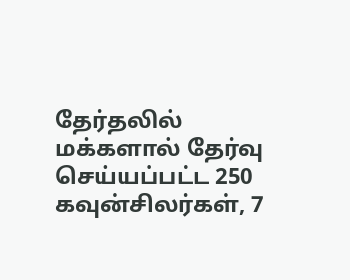தேர்தலில் மக்களால் தேர்வு செய்யப்பட்ட 250 கவுன்சிலர்கள், 7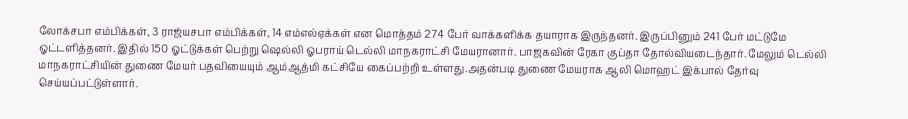லோக்சபா எம்பிக்கள், 3 ராஜ்யசபா எம்பிக்கள், 14 எம்எல்ஏக்கள் என மொத்தம் 274 பேர் வாக்களிக்க தயாராக இருந்தனர். இருப்பினும் 241 பேர் மட்டுமே ஓட்டளித்தனர். இதில் 150 ஓட்டுக்கள் பெற்று ஷெல்லி ஓபராய் டெல்லி மாநகராட்சி மேயரானார். பாஜகவின் ரேகா குப்தா தோல்வியடைந்தார். மேலும் டெல்லி மாநகராட்சியின் துணை மேயர் பதவியையும் ஆம்ஆத்மி கட்சியே கைப்பற்றி உள்ளது.அதன்படி துணை மேயராக ஆலி மொஹட் இக்பால் தேர்வு செய்யப்பட்டுள்ளார்.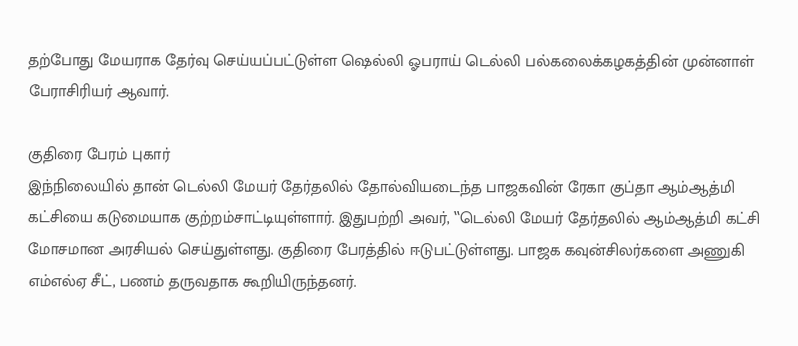தற்போது மேயராக தேர்வு செய்யப்பட்டுள்ள ஷெல்லி ஓபராய் டெல்லி பல்கலைக்கழகத்தின் முன்னாள் பேராசிரியர் ஆவார்.

குதிரை பேரம் புகார்
இந்நிலையில் தான் டெல்லி மேயர் தேர்தலில் தோல்வியடைந்த பாஜகவின் ரேகா குப்தா ஆம்ஆத்மி கட்சியை கடுமையாக குற்றம்சாட்டியுள்ளார். இதுபற்றி அவர், ‛‛டெல்லி மேயர் தேர்தலில் ஆம்ஆத்மி கட்சி மோசமான அரசியல் செய்துள்ளது. குதிரை பேரத்தில் ஈடுபட்டுள்ளது. பாஜக கவுன்சிலர்களை அணுகி எம்எல்ஏ சீட், பணம் தருவதாக கூறியிருந்தனர்.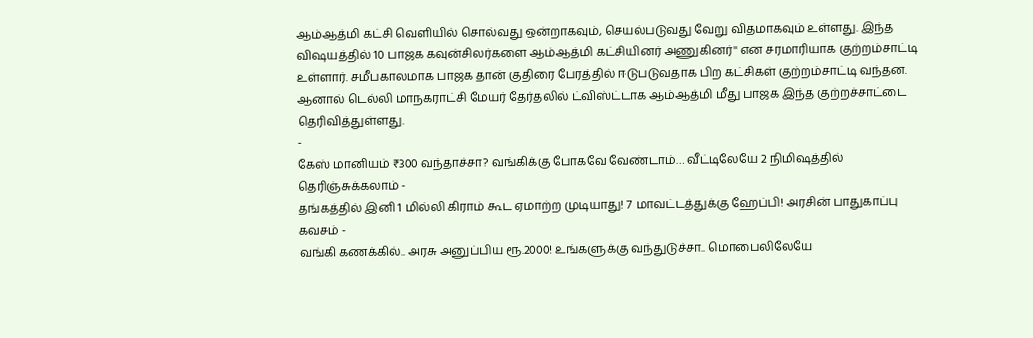ஆம்ஆத்மி கட்சி வெளியில் சொல்வது ஒன்றாகவும், செயல்படுவது வேறு விதமாகவும் உள்ளது. இந்த விஷயத்தில் 10 பாஜக கவுன்சிலர்களை ஆம்ஆத்மி கட்சியினர் அணுகினர்'' என சரமாரியாக குற்றம்சாட்டி உள்ளார். சமீபகாலமாக பாஜக தான் குதிரை பேரத்தில் ஈடுபடுவதாக பிற கட்சிகள் குற்றம்சாட்டி வந்தன. ஆனால் டெல்லி மாநகராட்சி மேயர் தேர்தலில் ட்விஸ்ட்டாக ஆம்ஆத்மி மீது பாஜக இந்த குற்றச்சாட்டை தெரிவித்துள்ளது.
-
கேஸ் மானியம் ₹300 வந்தாச்சா? வங்கிக்கு போகவே வேண்டாம்… வீட்டிலேயே 2 நிமிஷத்தில் தெரிஞ்சுக்கலாம் -
தங்கத்தில் இனி 1 மில்லி கிராம் கூட ஏமாற்ற முடியாது! 7 மாவட்டத்துக்கு ஹேப்பி! அரசின் பாதுகாப்பு கவசம் -
வங்கி கணக்கில்.. அரசு அனுப்பிய ரூ.2000! உங்களுக்கு வந்துடுச்சா.. மொபைலிலேயே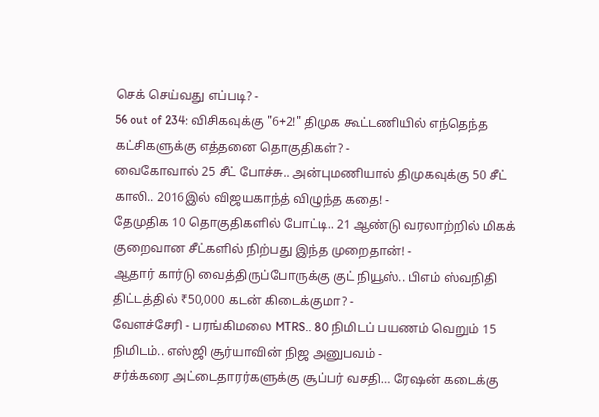செக் செய்வது எப்படி? -
56 out of 234: விசிகவுக்கு "6+2!" திமுக கூட்டணியில் எந்தெந்த கட்சிகளுக்கு எத்தனை தொகுதிகள்? -
வைகோவால் 25 சீட் போச்சு.. அன்புமணியால் திமுகவுக்கு 50 சீட் காலி.. 2016இல் விஜயகாந்த் விழுந்த கதை! -
தேமுதிக 10 தொகுதிகளில் போட்டி.. 21 ஆண்டு வரலாற்றில் மிகக் குறைவான சீட்களில் நிற்பது இந்த முறைதான்! -
ஆதார் கார்டு வைத்திருப்போருக்கு குட் நியூஸ்.. பிஎம் ஸ்வநிதி திட்டத்தில் ₹50,000 கடன் கிடைக்குமா? -
வேளச்சேரி - பரங்கிமலை MTRS.. 80 நிமிடப் பயணம் வெறும் 15 நிமிடம்.. எஸ்ஜி சூர்யாவின் நிஜ அனுபவம் -
சர்க்கரை அட்டைதாரர்களுக்கு சூப்பர் வசதி… ரேஷன் கடைக்கு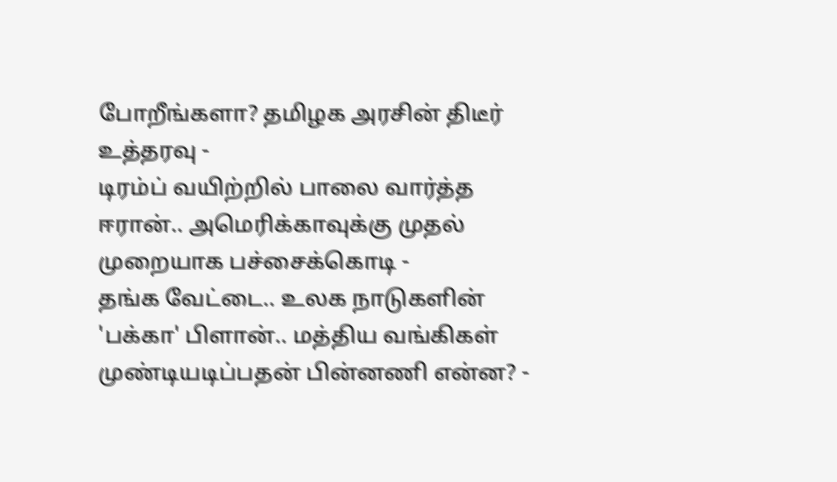போறீங்களா? தமிழக அரசின் திடீர் உத்தரவு -
டிரம்ப் வயிற்றில் பாலை வார்த்த ஈரான்.. அமெரிக்காவுக்கு முதல் முறையாக பச்சைக்கொடி -
தங்க வேட்டை.. உலக நாடுகளின் 'பக்கா' பிளான்.. மத்திய வங்கிகள் முண்டியடிப்பதன் பின்னணி என்ன? -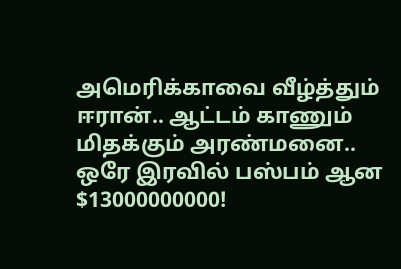அமெரிக்காவை வீழ்த்தும் ஈரான்.. ஆட்டம் காணும் மிதக்கும் அரண்மனை.. ஒரே இரவில் பஸ்பம் ஆன $13000000000!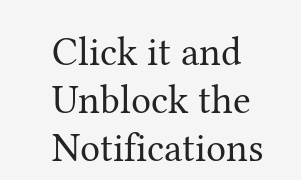Click it and Unblock the Notifications